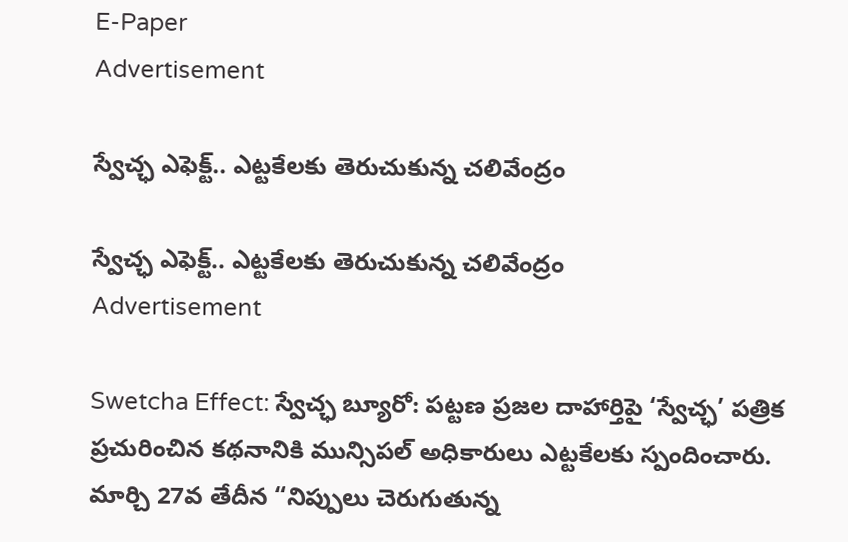E-Paper
Advertisement

స్వేచ్ఛ ఎఫెక్ట్.. ఎట్టకేలకు తెరుచుకున్న చలివేంద్రం

స్వేచ్ఛ ఎఫెక్ట్.. ఎట్టకేలకు తెరుచుకున్న చలివేంద్రం
Advertisement

Swetcha Effect: స్వేచ్ఛ బ్యూరో: పట్టణ ప్రజల దాహార్తిపై ‘స్వేచ్ఛ’ పత్రిక ప్రచురించిన కథనానికి మున్సిపల్ అధికారులు ఎట్టకేలకు స్పందించారు. మార్చి 27వ తేదీన “నిప్పులు చెరుగుతున్న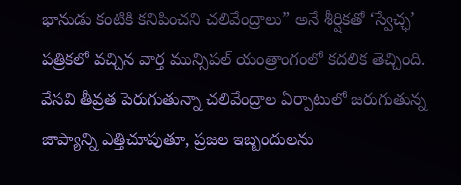భానుడు కంటికి కనిపించని చలివేంద్రాలు” అనే శీర్షికతో ‘స్వేచ్ఛ’ పత్రికలో వచ్చిన వార్త మున్సిపల్ యంత్రాంగంలో కదలిక తెచ్చింది. వేసవి తీవ్రత పెరుగుతున్నా చలివేంద్రాల ఏర్పాటులో జరుగుతున్న జాప్యాన్ని ఎత్తిచూపుతూ, ప్రజల ఇబ్బందులను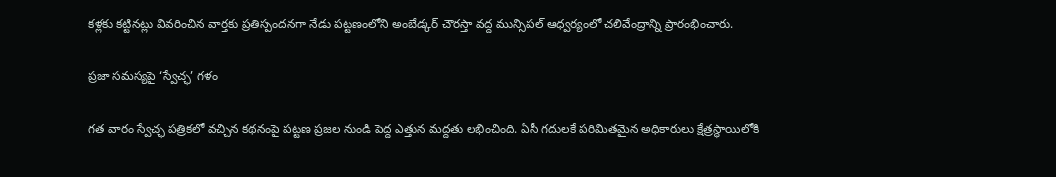కళ్లకు కట్టినట్లు వివరించిన వార్తకు ప్రతిస్పందనగా నేడు పట్టణంలోని అంబేడ్కర్ చౌరస్తా వద్ద మున్సిపల్ ఆధ్వర్యంలో చలివేంద్రాన్ని ప్రారంభించారు.

ప్రజా సమస్యపై ‘స్వేచ్ఛ’ గళం

గత వారం స్వేచ్ఛ పత్రికలో వచ్చిన కథనంపై పట్టణ ప్రజల నుండి పెద్ద ఎత్తున మద్దతు లభించింది. ఏసీ గదులకే పరిమితమైన అధికారులు క్షేత్రస్థాయిలోకి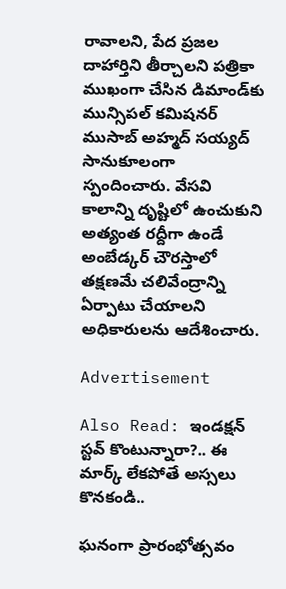రావాలని, పేద ప్రజల దాహార్తిని తీర్చాలని పత్రికా ముఖంగా చేసిన డిమాండ్‌కు మున్సిపల్ కమిషనర్ ముసాబ్ అహ్మద్ సయ్యద్ సానుకూలంగా స్పందించారు. వేసవి కాలాన్ని దృష్టిలో ఉంచుకుని అత్యంత రద్దీగా ఉండే అంబేడ్కర్ చౌరస్తాలో తక్షణమే చలివేంద్రాన్ని ఏర్పాటు చేయాలని అధికారులను ఆదేశించారు.

Advertisement

Also Read: ఇండక్షన్ స్టవ్ కొంటున్నారా?.. ఈ మార్క్ లేకపోతే అస్సలు కొనకండి..

ఘనంగా ప్రారంభోత్సవం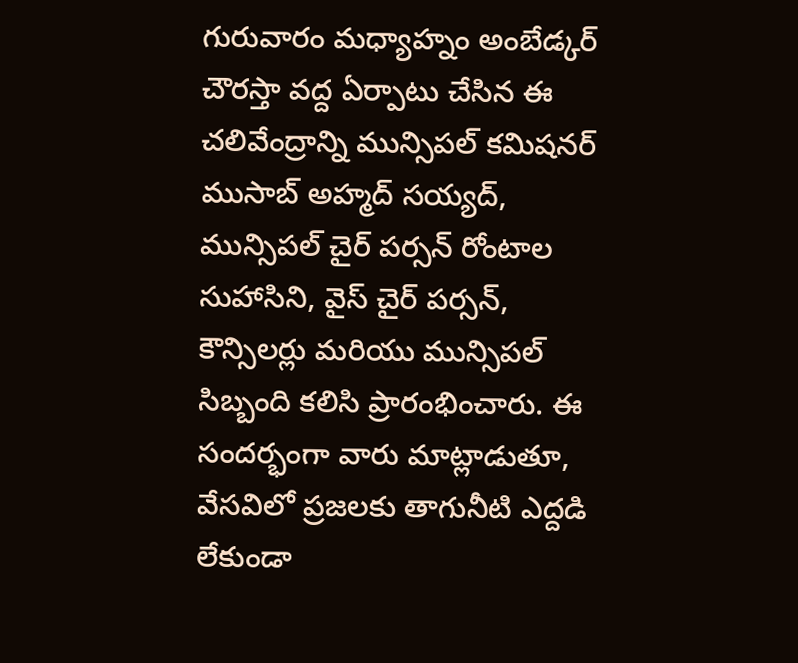గురువారం మధ్యాహ్నం అంబేడ్కర్ చౌరస్తా వద్ద ఏర్పాటు చేసిన ఈ చలివేంద్రాన్ని మున్సిపల్ కమిషనర్ ముసాబ్ అహ్మద్ సయ్యద్, మున్సిపల్ చైర్ పర్సన్ రోంటాల సుహాసిని, వైస్ చైర్ పర్సన్, కౌన్సిలర్లు మరియు మున్సిపల్ సిబ్బంది కలిసి ప్రారంభించారు. ఈ సందర్భంగా వారు మాట్లాడుతూ, వేసవిలో ప్రజలకు తాగునీటి ఎద్దడి లేకుండా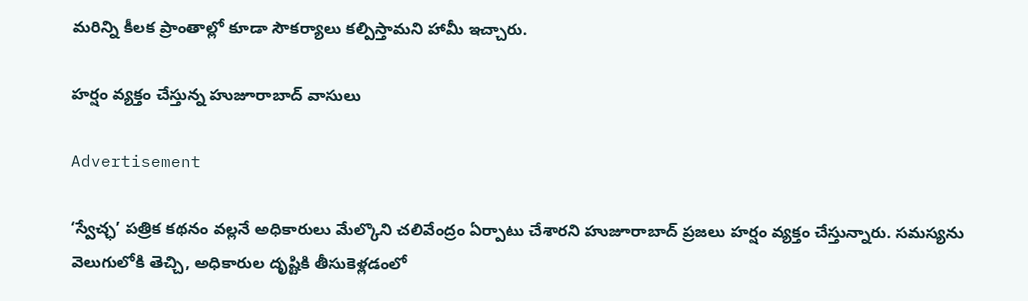మరిన్ని కీలక ప్రాంతాల్లో కూడా సౌకర్యాలు కల్పిస్తామని హామీ ఇచ్చారు.

హర్షం వ్యక్తం చేస్తున్న హుజూరాబాద్ వాసులు

Advertisement

‘స్వేచ్ఛ’ పత్రిక కథనం వల్లనే అధికారులు మేల్కొని చలివేంద్రం ఏర్పాటు చేశారని హుజూరాబాద్ ప్రజలు హర్షం వ్యక్తం చేస్తున్నారు. సమస్యను వెలుగులోకి తెచ్చి, అధికారుల దృష్టికి తీసుకెళ్లడంలో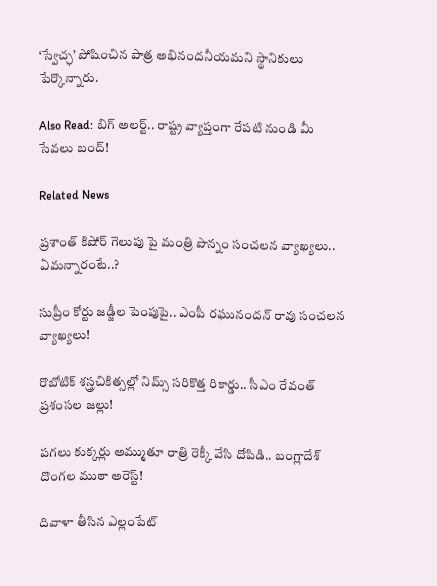‘స్వేచ్ఛ’ పోషించిన పాత్ర అభినందనీయమని స్థానికులు పేర్కొన్నారు.

Also Read: బిగ్ అలర్ట్.. రాష్ట్ర వ్యాప్తంగా రేపటి నుండి మీ సేవలు బంద్!

Related News

ప్రశాంత్ కిషోర్ గెలుపు పై మంత్రి పొన్నం సంచలన వ్యాఖ్యలు.. ఏమన్నారంటే..?

సుప్రీం కోర్టు జడ్జీల పెంపుపై.. ఎంపీ రఘునందన్ రావు సంచలన వ్యాఖ్యలు!

రొబోటిక్ శస్త్రచికిత్సల్లో నిమ్స్ సరికొత్త రికార్డు.. సీఎం రేవంత్ ప్రశంసల జల్లు!

పగలు కుక్కర్లు అమ్ముతూ రాత్రి రెక్కీ వేసి దోపిడి.. బంగ్లాదేశ్ దొంగల ముఠా అరెస్ట్!

దివాళా తీసిన ఎల్లంపేట్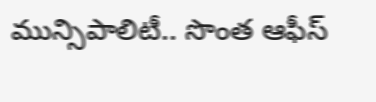మున్సిపాలిటీ.. సొంత ఆఫీస్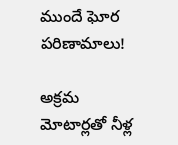ముందే ఘోర పరిణామాలు!

అక్రమ మోటార్లతో నీళ్ల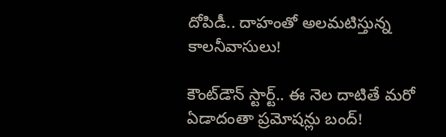దోపిడీ.. దాహంతో అలమటిస్తున్న కాలనీవాసులు!

కౌంట్‌డౌన్ స్టార్ట్.. ఈ నెల దాటితే మరో ఏడాదంతా ప్రమోషన్లు బంద్!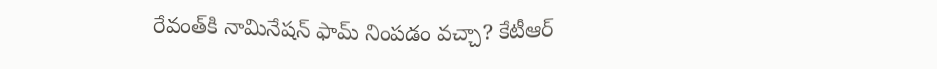రేవంత్‌కి నామినేషన్ ఫామ్ నింపడం వచ్చా? కేటీఆర్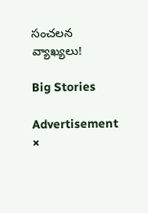సంచలన వ్యాఖ్యలు!

Big Stories

Advertisement
×